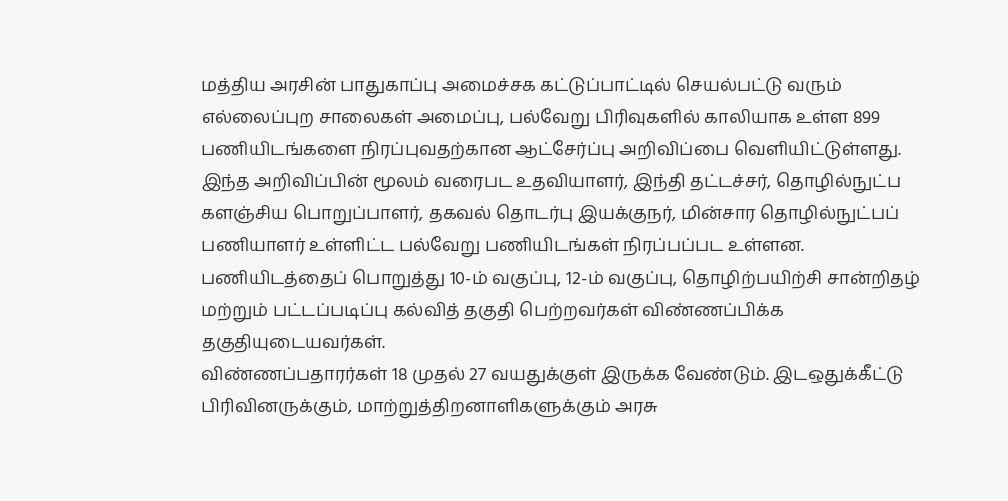மத்திய அரசின் பாதுகாப்பு அமைச்சக கட்டுப்பாட்டில் செயல்பட்டு வரும் எல்லைப்புற சாலைகள் அமைப்பு, பல்வேறு பிரிவுகளில் காலியாக உள்ள 899 பணியிடங்களை நிரப்புவதற்கான ஆட்சேர்ப்பு அறிவிப்பை வெளியிட்டுள்ளது.
இந்த அறிவிப்பின் மூலம் வரைபட உதவியாளர், இந்தி தட்டச்சர், தொழில்நுட்ப களஞ்சிய பொறுப்பாளர், தகவல் தொடர்பு இயக்குநர், மின்சார தொழில்நுட்பப் பணியாளர் உள்ளிட்ட பல்வேறு பணியிடங்கள் நிரப்பப்பட உள்ளன.
பணியிடத்தைப் பொறுத்து 10-ம் வகுப்பு, 12-ம் வகுப்பு, தொழிற்பயிற்சி சான்றிதழ் மற்றும் பட்டப்படிப்பு கல்வித் தகுதி பெற்றவர்கள் விண்ணப்பிக்க தகுதியுடையவர்கள்.
விண்ணப்பதாரர்கள் 18 முதல் 27 வயதுக்குள் இருக்க வேண்டும். இடஒதுக்கீட்டு பிரிவினருக்கும், மாற்றுத்திறனாளிகளுக்கும் அரசு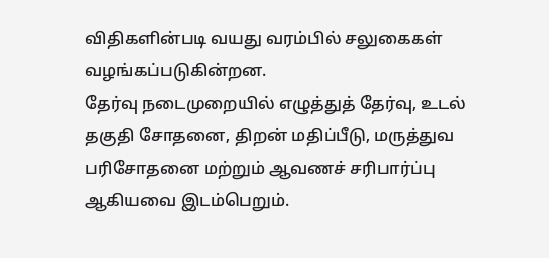விதிகளின்படி வயது வரம்பில் சலுகைகள் வழங்கப்படுகின்றன.
தேர்வு நடைமுறையில் எழுத்துத் தேர்வு, உடல் தகுதி சோதனை, திறன் மதிப்பீடு, மருத்துவ பரிசோதனை மற்றும் ஆவணச் சரிபார்ப்பு ஆகியவை இடம்பெறும்.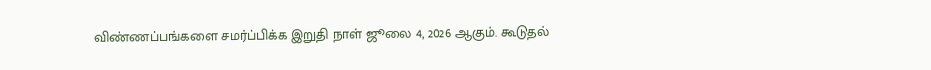விண்ணப்பங்களை சமர்ப்பிக்க இறுதி நாள் ஜூலை 4, 2026 ஆகும். கூடுதல்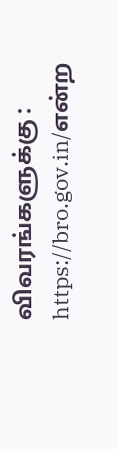விவரங்களுக்கு : https://bro.gov.in/என்ற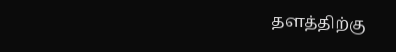தளத்திற்கு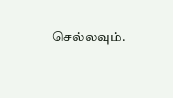செல்லவும்.